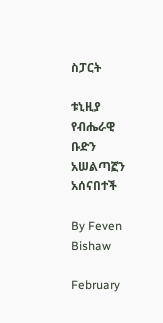ስፓርት

ቱኒዚያ የብሔራዊ ቡድን አሠልጣኟን አሰናበተች

By Feven Bishaw

February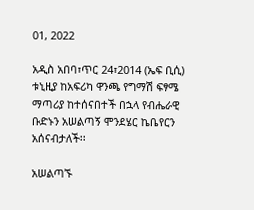01, 2022

አዲስ አበባ፣ጥር 24፣2014 (ኤፍ ቢሲ) ቱኒዚያ ከአፍሪካ ዋንጫ የግማሽ ፍፃሜ ማጣሪያ ከተሰናበተች በኋላ የብሔራዊ ቡድኑን አሠልጣኝ ሞንደሄር ኬቤየርን አሰናብታለች፡፡

አሠልጣኙ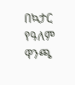በኳታር የዓለም ዋንጫ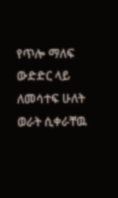የጥሎ ማለፍ ውድድር ላይ ለመሳተፍ ሁለት ወራት ሲቀራቸዉ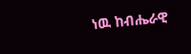ነዉ ከብሔራዊ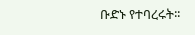ቡድኑ የተባረሩት፡፡